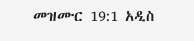መዝሙር 19:1 አዲስ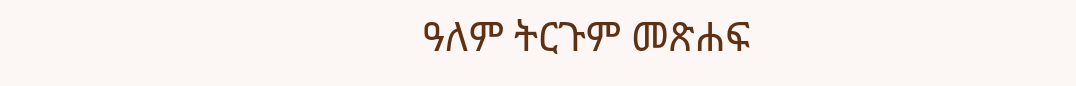ዓለም ትርጉም መጽሐፍ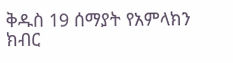ቅዱስ 19 ሰማያት የአምላክን ክብር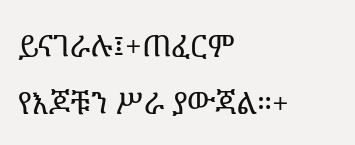ይናገራሉ፤+ጠፈርም የእጆቹን ሥራ ያውጃል።+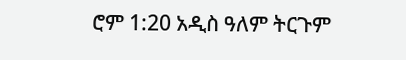ሮም 1:20 አዲስ ዓለም ትርጉም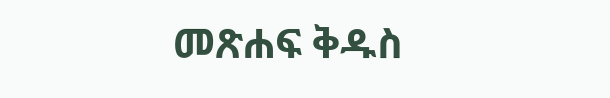መጽሐፍ ቅዱስ